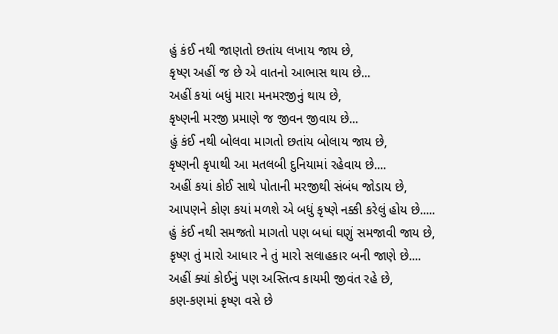હું કંઈ નથી જાણતો છતાંય લખાય જાય છે,
કૃષ્ણ અહીં જ છે એ વાતનો આભાસ થાય છે...
અહીં કયાં બધું મારા મનમરજીનું થાય છે,
કૃષ્ણની મરજી પ્રમાણે જ જીવન જીવાય છે...
હું કંઈ નથી બોલવા માગતો છતાંય બોલાય જાય છે,
કૃષ્ણની કૃપાથી આ મતલબી દુનિયામાં રહેવાય છે....
અહીં કયાં કોઈ સાથે પોતાની મરજીથી સંબંધ જોડાય છે,
આપણને કોણ કયાં મળશે એ બધું કૃષ્ણે નક્કી કરેલું હોય છે.....
હું કંઈ નથી સમજતો માગતો પણ બધાં ઘણું સમજાવી જાય છે,
કૃષ્ણ તું મારો આધાર ને તું મારો સલાહકાર બની જાણે છે....
અહીં ક્યાં કોઈનું પણ અસ્તિત્વ કાયમી જીવંત રહે છે,
કણ-કણમાં કૃષ્ણ વસે છે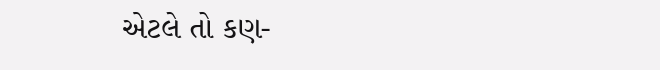એટલે તો કણ-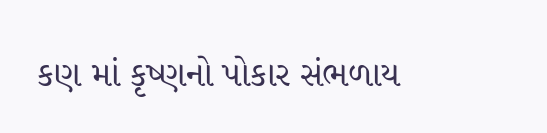કણ માં કૃષ્ણનો પોકાર સંભળાય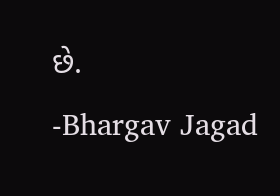છે.
-Bhargav Jagad